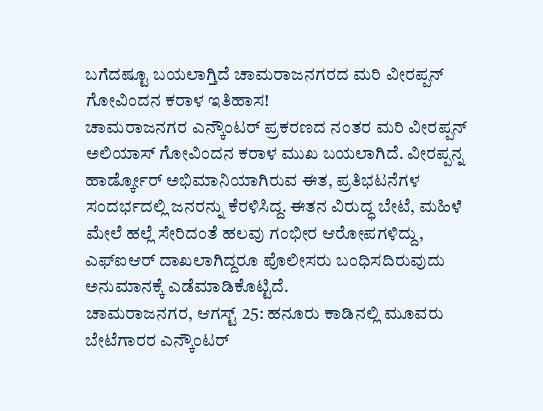ಬಗೆದಷ್ಟೂ ಬಯಲಾಗ್ತಿದೆ ಚಾಮರಾಜನಗರದ ಮರಿ ವೀರಪ್ಪನ್ ಗೋವಿಂದನ ಕರಾಳ ಇತಿಹಾಸ!
ಚಾಮರಾಜನಗರ ಎನ್ಕೌಂಟರ್ ಪ್ರಕರಣದ ನಂತರ ಮರಿ ವೀರಪ್ಪನ್ ಅಲಿಯಾಸ್ ಗೋವಿಂದನ ಕರಾಳ ಮುಖ ಬಯಲಾಗಿದೆ. ವೀರಪ್ಪನ್ನ ಹಾರ್ಡ್ಕೋರ್ ಅಭಿಮಾನಿಯಾಗಿರುವ ಈತ, ಪ್ರತಿಭಟನೆಗಳ ಸಂದರ್ಭದಲ್ಲಿ ಜನರನ್ನು ಕೆರಳಿಸಿದ್ದ. ಈತನ ವಿರುದ್ಧ ಬೇಟೆ, ಮಹಿಳೆ ಮೇಲೆ ಹಲ್ಲೆ ಸೇರಿದಂತೆ ಹಲವು ಗಂಭೀರ ಆರೋಪಗಳಿದ್ದು, ಎಫ್ಐಆರ್ ದಾಖಲಾಗಿದ್ದರೂ ಪೊಲೀಸರು ಬಂಧಿಸದಿರುವುದು ಅನುಮಾನಕ್ಕೆ ಎಡೆಮಾಡಿಕೊಟ್ಟಿದೆ.
ಚಾಮರಾಜನಗರ, ಆಗಸ್ಟ್ 25: ಹನೂರು ಕಾಡಿನಲ್ಲಿ ಮೂವರು ಬೇಟೆಗಾರರ ಎನ್ಕೌಂಟರ್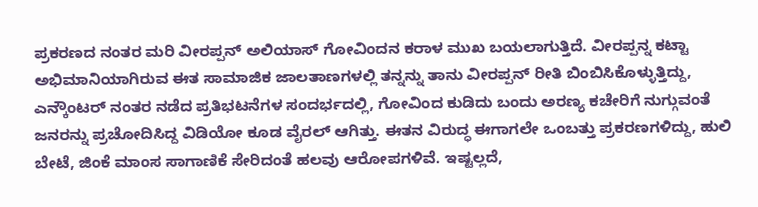ಪ್ರಕರಣದ ನಂತರ ಮರಿ ವೀರಪ್ಪನ್ ಅಲಿಯಾಸ್ ಗೋವಿಂದನ ಕರಾಳ ಮುಖ ಬಯಲಾಗುತ್ತಿದೆ. ವೀರಪ್ಪನ್ನ ಕಟ್ಟಾ ಅಭಿಮಾನಿಯಾಗಿರುವ ಈತ ಸಾಮಾಜಿಕ ಜಾಲತಾಣಗಳಲ್ಲಿ ತನ್ನನ್ನು ತಾನು ವೀರಪ್ಪನ್ ರೀತಿ ಬಿಂಬಿಸಿಕೊಳ್ಳುತ್ತಿದ್ದು, ಎನ್ಕೌಂಟರ್ ನಂತರ ನಡೆದ ಪ್ರತಿಭಟನೆಗಳ ಸಂದರ್ಭದಲ್ಲಿ, ಗೋವಿಂದ ಕುಡಿದು ಬಂದು ಅರಣ್ಯ ಕಚೇರಿಗೆ ನುಗ್ಗುವಂತೆ ಜನರನ್ನು ಪ್ರಚೋದಿಸಿದ್ದ ವಿಡಿಯೋ ಕೂಡ ವೈರಲ್ ಆಗಿತ್ತು. ಈತನ ವಿರುದ್ಧ ಈಗಾಗಲೇ ಒಂಬತ್ತು ಪ್ರಕರಣಗಳಿದ್ದು, ಹುಲಿ ಬೇಟೆ, ಜಿಂಕೆ ಮಾಂಸ ಸಾಗಾಣಿಕೆ ಸೇರಿದಂತೆ ಹಲವು ಆರೋಪಗಳಿವೆ. ಇಷ್ಟಲ್ಲದೆ,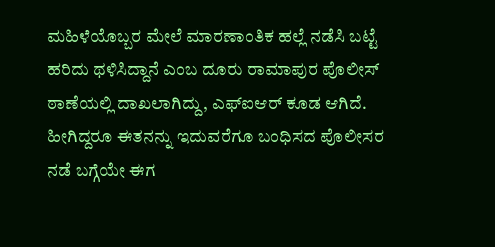ಮಹಿಳೆಯೊಬ್ಬರ ಮೇಲೆ ಮಾರಣಾಂತಿಕ ಹಲ್ಲೆ ನಡೆಸಿ ಬಟ್ಟೆ ಹರಿದು ಥಳಿಸಿದ್ದಾನೆ ಎಂಬ ದೂರು ರಾಮಾಪುರ ಪೊಲೀಸ್ ಠಾಣೆಯಲ್ಲಿ ದಾಖಲಾಗಿದ್ದು, ಎಫ್ಐಆರ್ ಕೂಡ ಆಗಿದೆ. ಹೀಗಿದ್ದರೂ ಈತನನ್ನು ಇದುವರೆಗೂ ಬಂಧಿಸದ ಪೊಲೀಸರ ನಡೆ ಬಗ್ಗೆಯೇ ಈಗ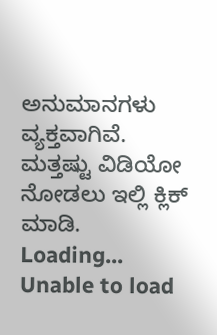ಅನುಮಾನಗಳು ವ್ಯಕ್ತವಾಗಿವೆ.
ಮತ್ತಷ್ಟು ವಿಡಿಯೋ ನೋಡಲು ಇಲ್ಲಿ ಕ್ಲಿಕ್ ಮಾಡಿ.
Loading...
Unable to load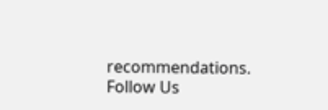recommendations.
Follow Us